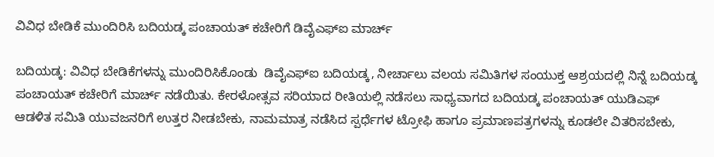ವಿವಿಧ ಬೇಡಿಕೆ ಮುಂದಿರಿಸಿ ಬದಿಯಡ್ಕ ಪಂಚಾಯತ್ ಕಚೇರಿಗೆ ಡಿವೈಎಫ್‌ಐ ಮಾರ್ಚ್

ಬದಿಯಡ್ಕ: ವಿವಿಧ ಬೇಡಿಕೆಗಳನ್ನು ಮುಂದಿರಿಸಿಕೊಂಡು  ಡಿವೈಎಫ್‌ಐ ಬದಿಯಡ್ಕ, ನೀರ್ಚಾಲು ವಲಯ ಸಮಿತಿಗಳ ಸಂಯುಕ್ತ ಆಶ್ರಯದಲ್ಲಿ ನಿನ್ನೆ ಬದಿಯಡ್ಕ ಪಂಚಾಯತ್ ಕಚೇರಿಗೆ ಮಾರ್ಚ್ ನಡೆಯಿತು. ಕೇರಳೋತ್ಸವ ಸರಿಯಾದ ರೀತಿಯಲ್ಲಿ ನಡೆಸಲು ಸಾಧ್ಯವಾಗದ ಬದಿಯಡ್ಕ ಪಂಚಾಯತ್ ಯುಡಿಎಫ್ ಆಡಳಿತ ಸಮಿತಿ ಯುವಜನರಿಗೆ ಉತ್ತರ ನೀಡಬೇಕು, ನಾಮಮಾತ್ರ ನಡೆಸಿದ ಸ್ಪರ್ಧೆಗಳ ಟ್ರೋಫಿ ಹಾಗೂ ಪ್ರಮಾಣಪತ್ರಗಳನ್ನು ಕೂಡಲೇ ವಿತರಿಸಬೇಕು,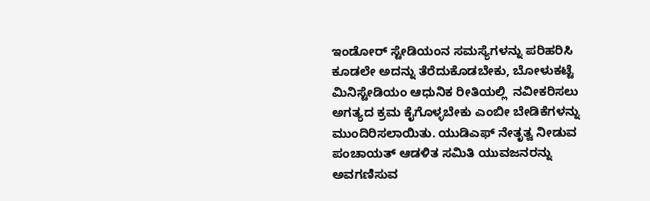ಇಂಡೋರ್ ಸ್ಟೇಡಿಯಂನ ಸಮಸ್ಯೆಗಳನ್ನು ಪರಿಹರಿಸಿ ಕೂಡಲೇ ಅದನ್ನು ತೆರೆದುಕೊಡಬೇಕು, ಬೋಳುಕಟ್ಟೆ ಮಿನಿಸ್ಟೇಡಿಯಂ ಆಧುನಿಕ ರೀತಿಯಲ್ಲಿ  ನವೀಕರಿಸಲು ಅಗತ್ಯದ ಕ್ರಮ ಕೈಗೊಳ್ಳಬೇಕು ಎಂಬೀ ಬೇಡಿಕೆಗಳನ್ನು ಮುಂದಿರಿಸಲಾಯಿತು. ಯುಡಿಎಫ್ ನೇತೃತ್ವ ನೀಡುವ ಪಂಚಾಯತ್ ಆಡಳಿತ ಸಮಿತಿ ಯುವಜನರನ್ನು ಅವಗಣಿಸುವ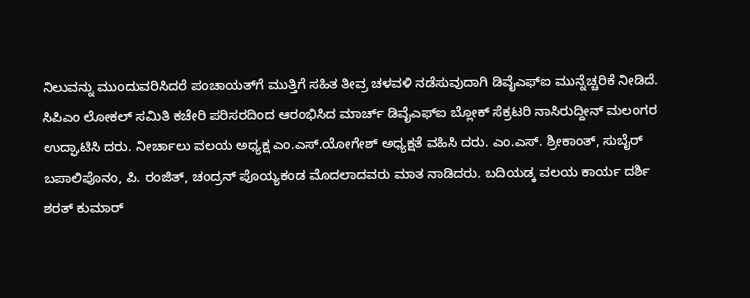ನಿಲುವನ್ನು ಮುಂದುವರಿಸಿದರೆ ಪಂಚಾಯತ್‌ಗೆ ಮುತ್ತಿಗೆ ಸಹಿತ ತೀವ್ರ ಚಳವಳಿ ನಡೆಸುವುದಾಗಿ ಡಿವೈಎಫ್‌ಐ ಮುನ್ನೆಚ್ಚರಿಕೆ ನೀಡಿದೆ. ಸಿಪಿಎಂ ಲೋಕಲ್ ಸಮಿತಿ ಕಚೇರಿ ಪರಿಸರದಿಂದ ಆರಂಭಿಸಿದ ಮಾರ್ಚ್ ಡಿವೈಎಫ್‌ಐ ಬ್ಲೋಕ್ ಸೆಕ್ರಟರಿ ನಾಸಿರುದ್ದೀನ್ ಮಲಂಗರ ಉದ್ಘಾಟಿಸಿ ದರು. ನೀರ್ಚಾಲು ವಲಯ ಅಧ್ಯಕ್ಷ ಎಂ.ಎಸ್.ಯೋಗೇಶ್ ಅಧ್ಯಕ್ಷತೆ ವಹಿಸಿ ದರು. ಎಂ.ಎಸ್. ಶ್ರೀಕಾಂತ್, ಸುಬೈರ್ ಬಪಾಲಿಪೊನಂ, ಪಿ. ರಂಜಿತ್, ಚಂದ್ರನ್ ಪೊಯ್ಯಕಂಡ ಮೊದಲಾದವರು ಮಾತ ನಾಡಿದರು. ಬದಿಯಡ್ಕ ವಲಯ ಕಾರ್ಯ ದರ್ಶಿ ಶರತ್ ಕುಮಾರ್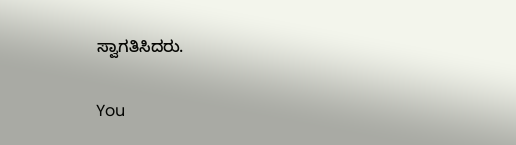ಸ್ವಾಗತಿಸಿದರು.

You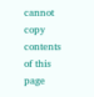cannot copy contents of this page